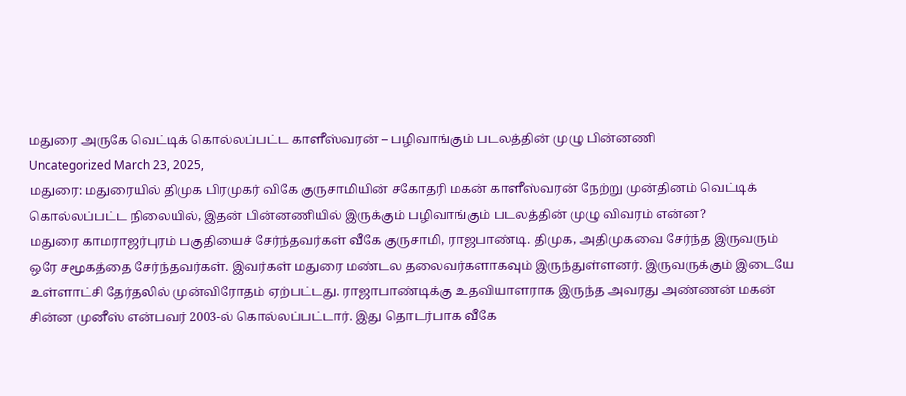மதுரை அருகே வெட்டிக் கொல்லப்பட்ட காளீஸ்வரன் – பழிவாங்கும் படலத்தின் முழு பின்னணி
Uncategorized March 23, 2025,
மதுரை: மதுரையில் திமுக பிரமுகர் விகே குருசாமியின் சகோதரி மகன் காளீஸ்வரன் நேற்று முன்தினம் வெட்டிக் கொல்லப்பட்ட நிலையில், இதன் பின்னணியில் இருக்கும் பழிவாங்கும் படலத்தின் முழு விவரம் என்ன?
மதுரை காமராஜர்புரம் பகுதியைச் சேர்ந்தவர்கள் வீகே குருசாமி, ராஜபாண்டி. திமுக, அதிமுகவை சேர்ந்த இருவரும் ஒரே சமூகத்தை சேர்ந்தவர்கள். இவர்கள் மதுரை மண்டல தலைவர்களாகவும் இருந்துள்ளனர். இருவருக்கும் இடையே உள்ளாட்சி தேர்தலில் முன்விரோதம் ஏற்பட்டது. ராஜாபாண்டிக்கு உதவியாளராக இருந்த அவரது அண்ணன் மகன் சின்ன முனீஸ் என்பவர் 2003-ல் கொல்லப்பட்டார். இது தொடர்பாக வீகே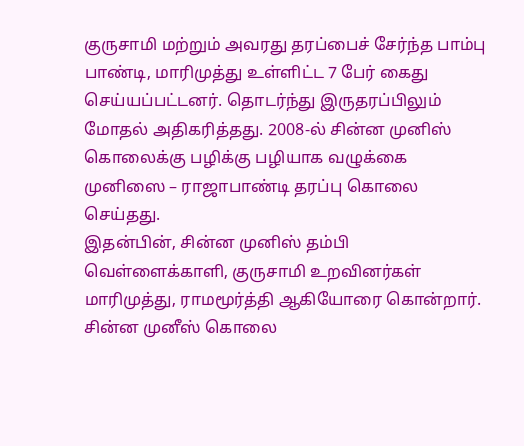குருசாமி மற்றும் அவரது தரப்பைச் சேர்ந்த பாம்பு பாண்டி, மாரிமுத்து உள்ளிட்ட 7 பேர் கைது செய்யப்பட்டனர். தொடர்ந்து இருதரப்பிலும் மோதல் அதிகரித்தது. 2008-ல் சின்ன முனிஸ் கொலைக்கு பழிக்கு பழியாக வழுக்கை முனிஸை – ராஜாபாண்டி தரப்பு கொலை செய்தது.
இதன்பின், சின்ன முனிஸ் தம்பி வெள்ளைக்காளி, குருசாமி உறவினர்கள் மாரிமுத்து, ராமமூர்த்தி ஆகியோரை கொன்றார். சின்ன முனீஸ் கொலை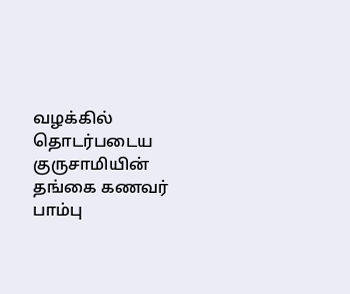வழக்கில் தொடர்படைய குருசாமியின் தங்கை கணவர் பாம்பு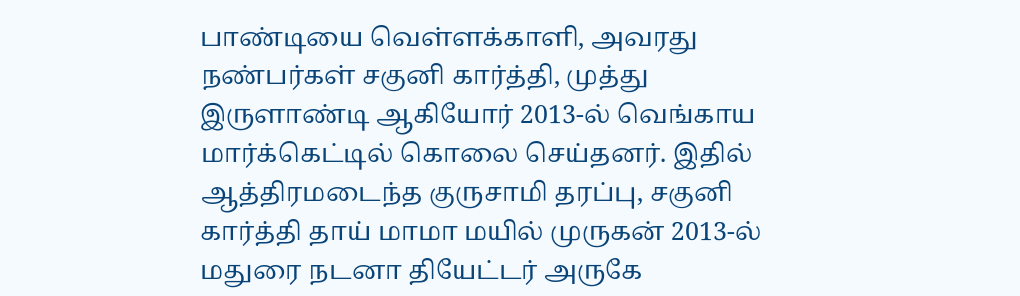பாண்டியை வெள்ளக்காளி, அவரது நண்பர்கள் சகுனி கார்த்தி, முத்து இருளாண்டி ஆகியோர் 2013-ல் வெங்காய மார்க்கெட்டில் கொலை செய்தனர். இதில் ஆத்திரமடைந்த குருசாமி தரப்பு, சகுனி கார்த்தி தாய் மாமா மயில் முருகன் 2013-ல் மதுரை நடனா தியேட்டர் அருகே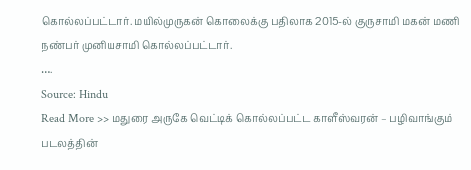கொல்லப்பட்டார். மயில்முருகன் கொலைக்கு பதிலாக 2015-ல் குருசாமி மகன் மணி நண்பர் முனியசாமி கொல்லப்பட்டார்.
….
Source: Hindu
Read More >> மதுரை அருகே வெட்டிக் கொல்லப்பட்ட காளீஸ்வரன் – பழிவாங்கும் படலத்தின்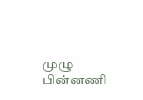முழு பின்னணி